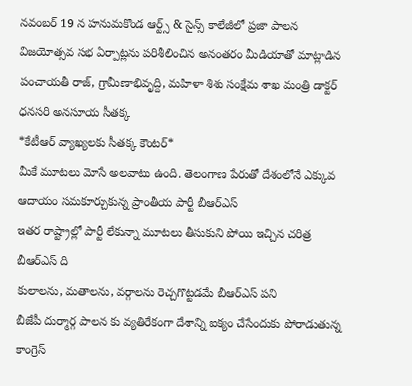నవంబర్ 19 న హనుమకొండ ఆర్ట్స్ & సైన్స్ కాలేజీలో ప్రజా పాలన విజయోత్సవ సభ ఏర్పాట్లను పరిశీలించిన అనంతరం మీడియాతో మాట్లాడిన పంచాయతీ రాజ్, గ్రామీణాభివృద్ది, మహిళా శిశు సంక్షేమ శాఖ మంత్రి డాక్టర్ ధనసరి అనసూయ సీతక్క
*కేటీఆర్ వ్యాఖ్యలకు సీతక్క కౌంటర్*
మీకే మూటలు మోసే అలవాటు ఉంది. తెలంగాణ పేరుతో దేశంలోనే ఎక్కువ ఆదాయం సమకూర్చుకున్న ప్రాంతీయ పార్టీ బీఆర్ఎస్
ఇతర రాష్ట్రాల్లో పార్టీ లేకున్నా మూటలు తీసుకుని పోయి ఇచ్చిన చరిత్ర బీఆర్ఎస్ ది
కులాలను, మతాలను, వర్గాలను రెచ్చగొట్టడమే బీఆర్ఎస్ పని
బీజేపీ దుర్మార్గ పాలన కు వ్యతిరేకంగా దేశాన్ని ఐక్యం చేసేందుకు పోరాడుతున్న కాంగ్రెస్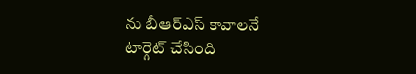ను బీఆర్ఎస్ కావాలనే టార్గెట్ చేసింది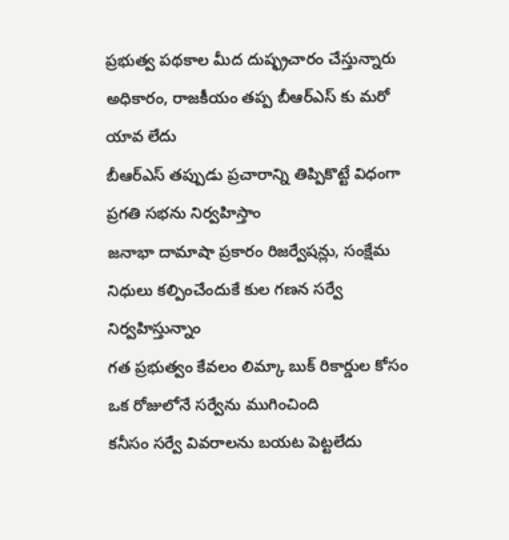ప్రభుత్వ పథకాల మీద దుష్ఫ్రచారం చేస్తున్నారు
అధికారం, రాజకీయం తప్ప బీఆర్ఎస్ కు మరో యావ లేదు
బీఆర్ఎస్ తప్పుడు ప్రచారాన్ని తిప్పికొట్టే విధంగా ప్రగతి సభను నిర్వహిస్తాం
జనాభా దామాషా ప్రకారం రిజర్వేషన్లు, సంక్షేమ నిధులు కల్పించేందుకే కుల గణన సర్వే నిర్వహిస్తున్నాం
గత ప్రభుత్వం కేవలం లిమ్కా బుక్ రికార్డుల కోసం ఒక రోజులోనే సర్వేను ముగించింది
కనీసం సర్వే వివరాలను బయట పెట్టలేదు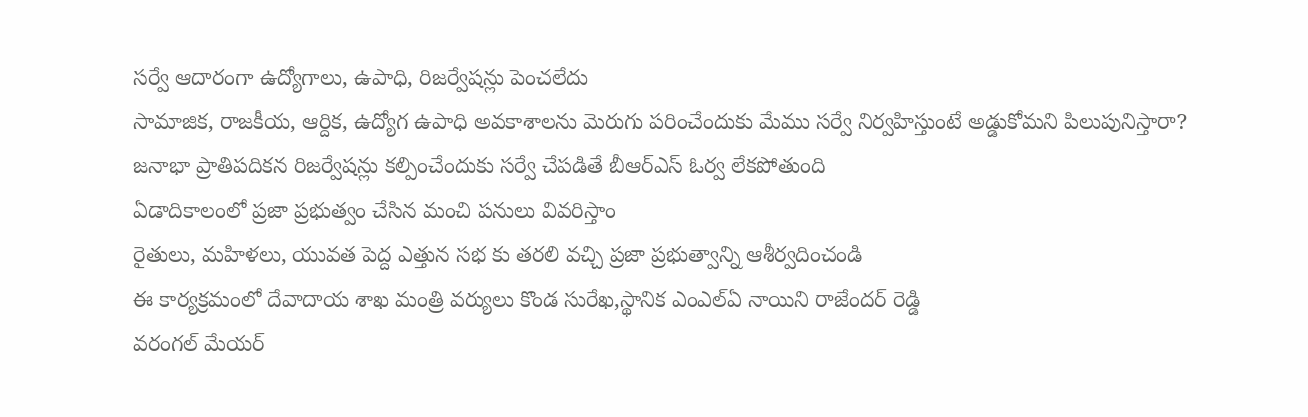సర్వే ఆదారంగా ఉద్యోగాలు, ఉపాధి, రిజర్వేషన్లు పెంచలేదు
సామాజిక, రాజకీయ, ఆర్దిక, ఉద్యోగ ఉపాధి అవకాశాలను మెరుగు పరించేందుకు మేము సర్వే నిర్వహిస్తుంటే అడ్డుకోమని పిలుపునిస్తారా?
జనాభా ప్రాతిపదికన రిజర్వేషన్లు కల్పించేందుకు సర్వే చేపడితే బీఆర్ఎస్ ఓర్వ లేకపోతుంది
ఏడాదికాలంలో ప్రజా ప్రభుత్వం చేసిన మంచి పనులు వివరిస్తాం
రైతులు, మహిళలు, యువత పెద్ద ఎత్తున సభ కు తరలి వచ్చి ప్రజా ప్రభుత్వాన్ని ఆశీర్వదించండి
ఈ కార్యక్రమంలో దేవాదాయ శాఖ మంత్రి వర్యులు కొండ సురేఖ,స్థానిక ఎంఎల్ఏ నాయిని రాజేందర్ రెడ్డి
వరంగల్ మేయర్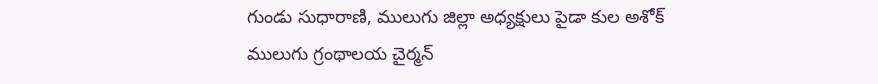గుండు సుధారాణి, ములుగు జిల్లా అధ్యక్షులు పైడా కుల అశోక్
ములుగు గ్రంథాలయ చైర్మన్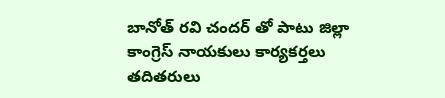బానోత్ రవి చందర్ తో పాటు జిల్లా కాంగ్రెస్ నాయకులు కార్యకర్తలు తదితరులు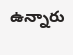ఉన్నారు